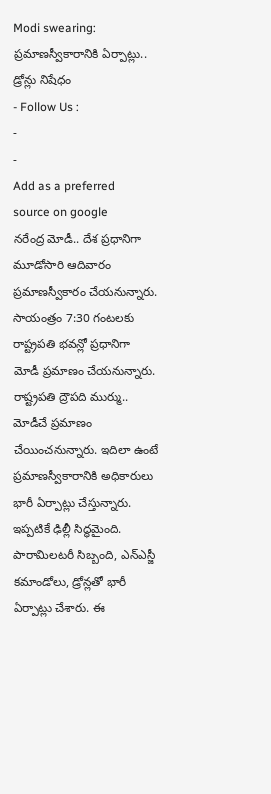Modi swearing: ప్రమాణస్వీకారానికి ఏర్పాట్లు.. డ్రోన్లు నిషేధం
- Follow Us :
-
-
Add as a preferred
source on google
నరేంద్ర మోడీ.. దేశ ప్రధానిగా మూడోసారి ఆదివారం ప్రమాణస్వీకారం చేయనున్నారు. సాయంత్రం 7:30 గంటలకు రాష్ట్రపతి భవన్లో ప్రధానిగా మోడీ ప్రమాణం చేయనున్నారు. రాష్ట్రపతి ద్రౌపది ముర్ము.. మోడీచే ప్రమాణం చేయించనున్నారు. ఇదిలా ఉంటే ప్రమాణస్వీకారానికి అధికారులు భారీ ఏర్పాట్లు చేస్తున్నారు. ఇప్పటికే ఢిల్లీ సిద్ధమైంది. పారామిలటరీ సిబ్బంది, ఎన్ఎస్జీ కమాండోలు, డ్రోన్లతో భారీ ఏర్పాట్లు చేశారు. ఈ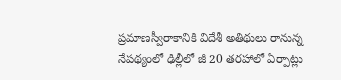ప్రమాణస్వీరాకానికి విదేశీ అతిథులు రానున్న నేపథ్యంలో ఢిల్లీలో జీ 20 తరహాలో ఏర్పాట్లు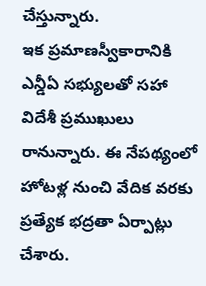చేస్తున్నారు.
ఇక ప్రమాణస్వీకారానికి ఎన్డీఏ సభ్యులతో సహా విదేశీ ప్రముఖులు రానున్నారు. ఈ నేపథ్యంలో హోటళ్ల నుంచి వేదిక వరకు ప్రత్యేక భద్రతా ఏర్పాట్లు చేశారు.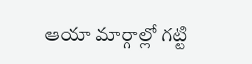ఆయా మార్గాల్లో గట్టి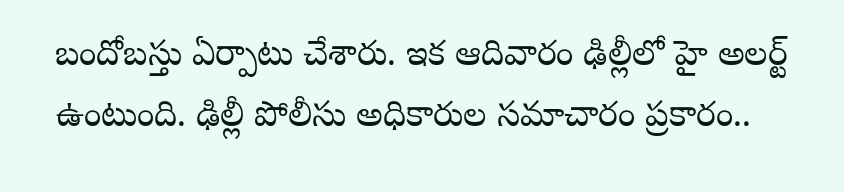బందోబస్తు ఏర్పాటు చేశారు. ఇక ఆదివారం ఢిల్లీలో హై అలర్ట్ ఉంటుంది. ఢిల్లీ పోలీసు అధికారుల సమాచారం ప్రకారం..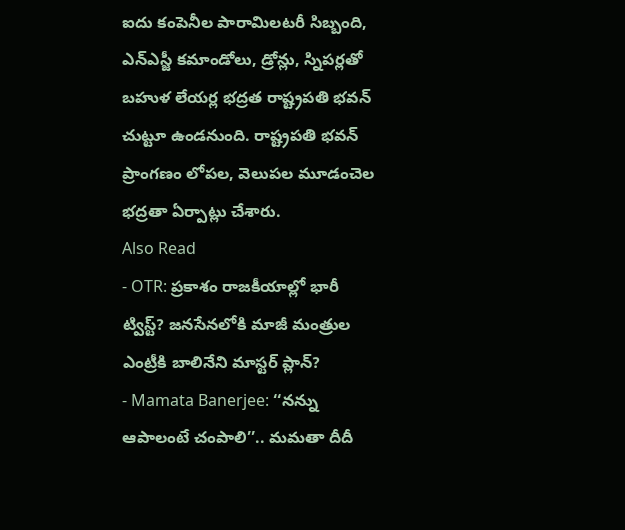ఐదు కంపెనీల పారామిలటరీ సిబ్బంది, ఎన్ఎస్జీ కమాండోలు, డ్రోన్లు, స్నిపర్లతో బహుళ లేయర్ల భద్రత రాష్ట్రపతి భవన్ చుట్టూ ఉండనుంది. రాష్ట్రపతి భవన్ ప్రాంగణం లోపల, వెలుపల మూడంచెల భద్రతా ఏర్పాట్లు చేశారు.
Also Read
- OTR: ప్రకాశం రాజకీయాల్లో భారీ ట్విస్ట్? జనసేనలోకి మాజీ మంత్రుల ఎంట్రీకి బాలినేని మాస్టర్ ప్లాన్?
- Mamata Banerjee: ‘‘నన్ను ఆపాలంటే చంపాలి’’.. మమతా దీదీ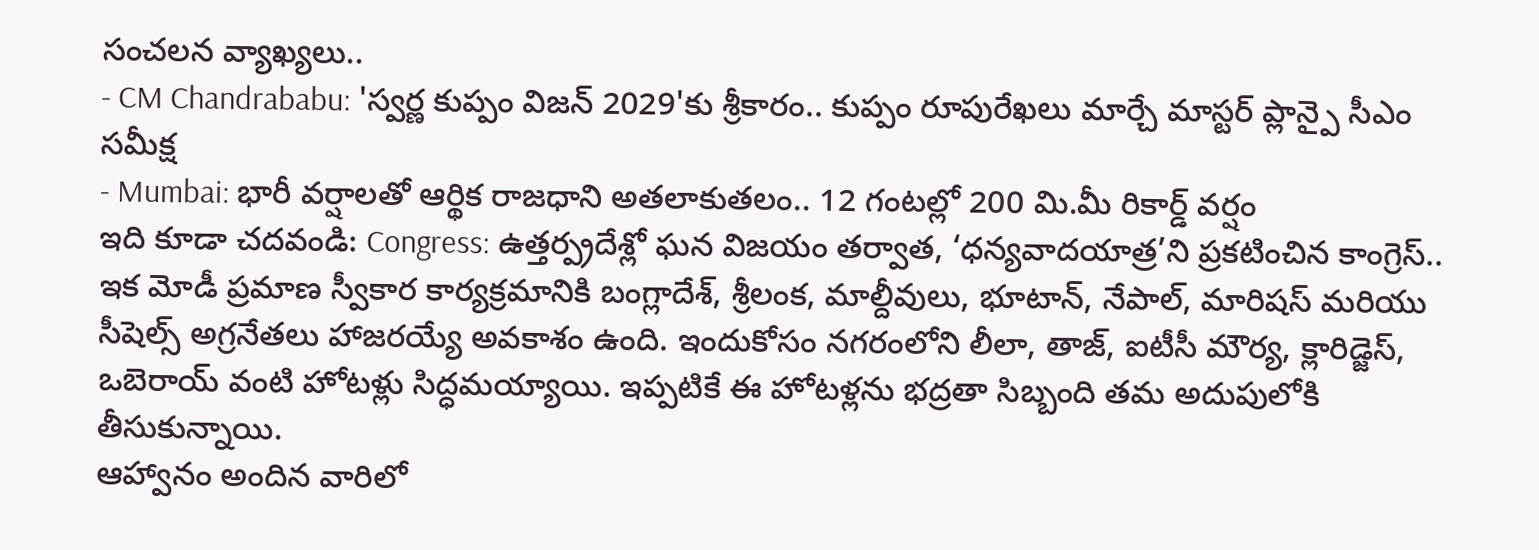సంచలన వ్యాఖ్యలు..
- CM Chandrababu: 'స్వర్ణ కుప్పం విజన్ 2029'కు శ్రీకారం.. కుప్పం రూపురేఖలు మార్చే మాస్టర్ ప్లాన్పై సీఎం సమీక్ష
- Mumbai: భారీ వర్షాలతో ఆర్థిక రాజధాని అతలాకుతలం.. 12 గంటల్లో 200 మి.మీ రికార్డ్ వర్షం
ఇది కూడా చదవండి: Congress: ఉత్తర్ప్రదేశ్లో ఘన విజయం తర్వాత, ‘ధన్యవాదయాత్ర’ని ప్రకటించిన కాంగ్రెస్..
ఇక మోడీ ప్రమాణ స్వీకార కార్యక్రమానికి బంగ్లాదేశ్, శ్రీలంక, మాల్దీవులు, భూటాన్, నేపాల్, మారిషస్ మరియు సీషెల్స్ అగ్రనేతలు హాజరయ్యే అవకాశం ఉంది. ఇందుకోసం నగరంలోని లీలా, తాజ్, ఐటీసీ మౌర్య, క్లారిడ్జెస్, ఒబెరాయ్ వంటి హోటళ్లు సిద్ధమయ్యాయి. ఇప్పటికే ఈ హోటళ్లను భద్రతా సిబ్బంది తమ అదుపులోకి తీసుకున్నాయి.
ఆహ్వానం అందిన వారిలో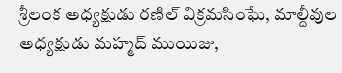శ్రీలంక అధ్యక్షుడు రణిల్ విక్రమసింఘే, మాల్దీవుల అధ్యక్షుడు మహ్మద్ ముయిజు,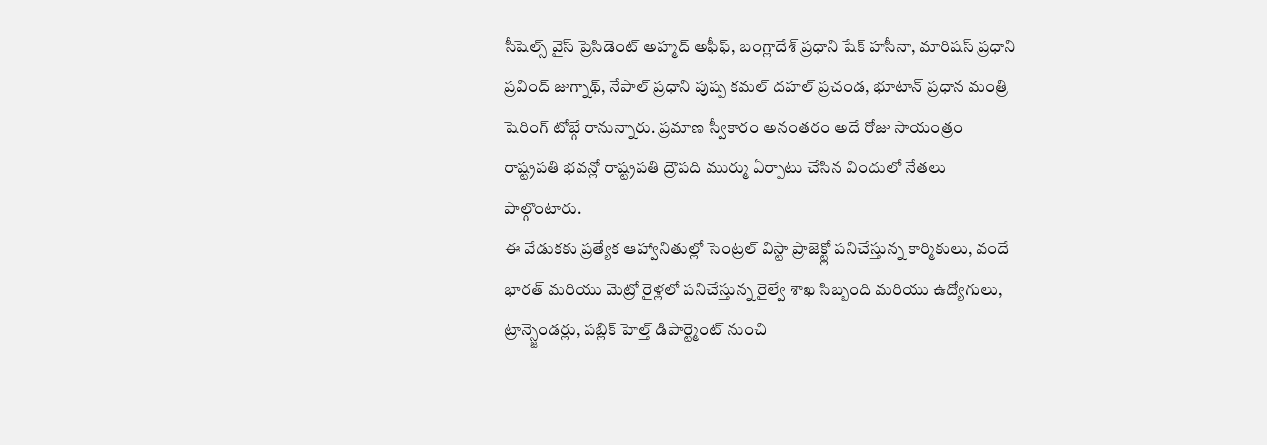సీషెల్స్ వైస్ ప్రెసిడెంట్ అహ్మద్ అఫీఫ్, బంగ్లాదేశ్ ప్రధాని షేక్ హసీనా, మారిషస్ ప్రధాని ప్రవింద్ జుగ్నాథ్, నేపాల్ ప్రధాని పుష్ప కమల్ దహల్ ప్రచండ, భూటాన్ ప్రధాన మంత్రి షెరింగ్ టోబ్గే రానున్నారు. ప్రమాణ స్వీకారం అనంతరం అదే రోజు సాయంత్రం రాష్ట్రపతి భవన్లో రాష్ట్రపతి ద్రౌపది ముర్ము ఏర్పాటు చేసిన విందులో నేతలు పాల్గొంటారు.
ఈ వేడుకకు ప్రత్యేక ఆహ్వానితుల్లో సెంట్రల్ విస్టా ప్రాజెక్ట్లో పనిచేస్తున్న కార్మికులు, వందే భారత్ మరియు మెట్రో రైళ్లలో పనిచేస్తున్న రైల్వే శాఖ సిబ్బంది మరియు ఉద్యోగులు, ట్రాన్స్జెండర్లు, పబ్లిక్ హెల్త్ డిపార్ట్మెంట్ నుంచి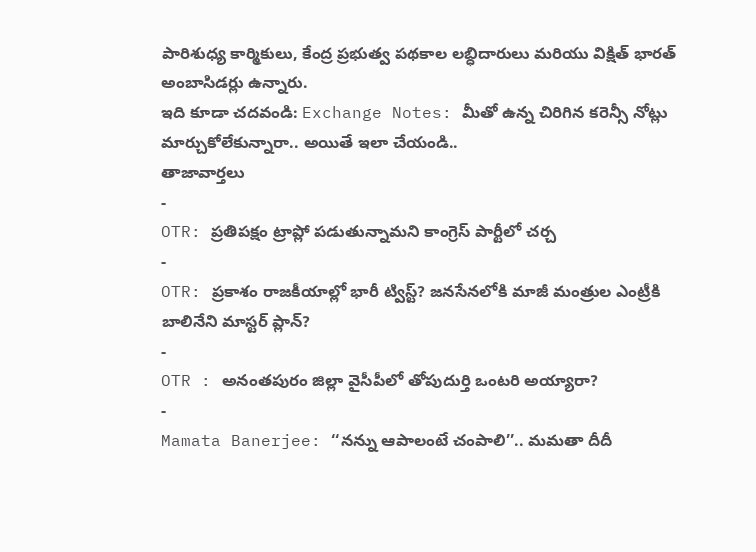పారిశుధ్య కార్మికులు, కేంద్ర ప్రభుత్వ పథకాల లబ్ధిదారులు మరియు విక్షిత్ భారత్ అంబాసిడర్లు ఉన్నారు.
ఇది కూడా చదవండి: Exchange Notes: మీతో ఉన్న చిరిగిన కరెన్సీ నోట్లు మార్చుకోలేకున్నారా.. అయితే ఇలా చేయండి..
తాజావార్తలు
-
OTR: ప్రతిపక్షం ట్రాప్లో పడుతున్నామని కాంగ్రెస్ పార్టీలో చర్చ
-
OTR: ప్రకాశం రాజకీయాల్లో భారీ ట్విస్ట్? జనసేనలోకి మాజీ మంత్రుల ఎంట్రీకి బాలినేని మాస్టర్ ప్లాన్?
-
OTR : అనంతపురం జిల్లా వైసీపీలో తోపుదుర్తి ఒంటరి అయ్యారా?
-
Mamata Banerjee: ‘‘నన్ను ఆపాలంటే చంపాలి’’.. మమతా దీదీ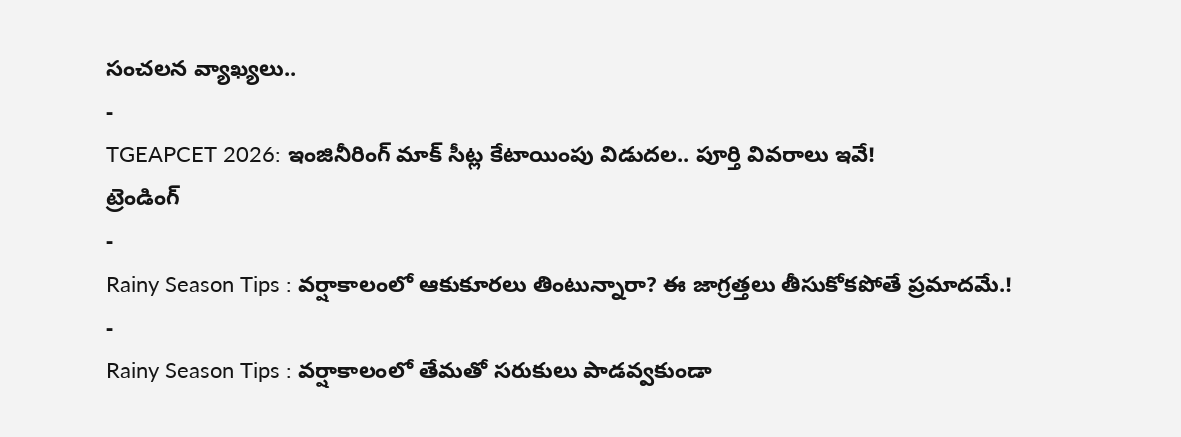సంచలన వ్యాఖ్యలు..
-
TGEAPCET 2026: ఇంజినీరింగ్ మాక్ సీట్ల కేటాయింపు విడుదల.. పూర్తి వివరాలు ఇవే!
ట్రెండింగ్
-
Rainy Season Tips : వర్షాకాలంలో ఆకుకూరలు తింటున్నారా? ఈ జాగ్రత్తలు తీసుకోకపోతే ప్రమాదమే.!
-
Rainy Season Tips : వర్షాకాలంలో తేమతో సరుకులు పాడవ్వకుండా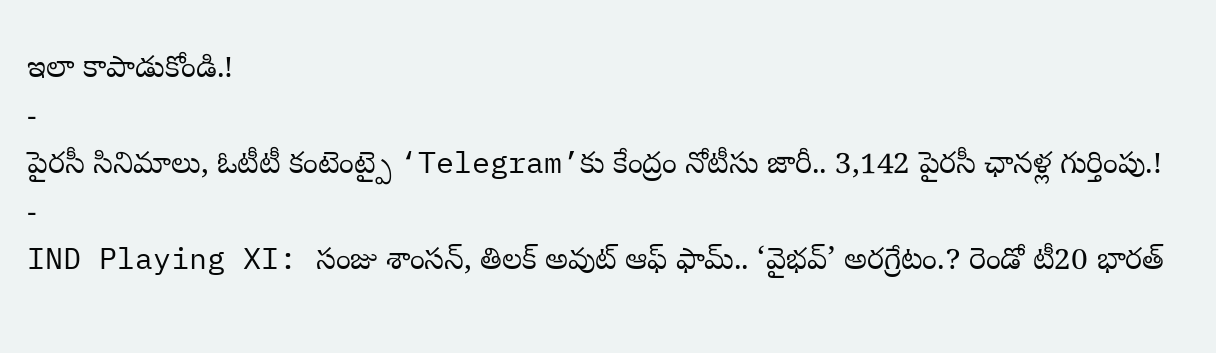ఇలా కాపాడుకోండి.!
-
పైరసీ సినిమాలు, ఓటీటీ కంటెంట్పై ‘Telegram’కు కేంద్రం నోటీసు జారీ.. 3,142 పైరసీ ఛానళ్ల గుర్తింపు.!
-
IND Playing XI: సంజు శాంసన్, తిలక్ అవుట్ ఆఫ్ ఫామ్.. ‘వైభవ్’ అరగ్రేటం.? రెండో టీ20 భారత్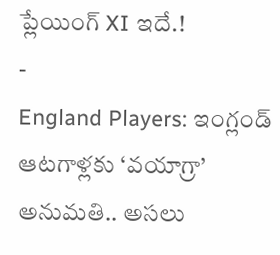ప్లేయింగ్ XI ఇదే.!
-
England Players: ఇంగ్లండ్ ఆటగాళ్లకు ‘వయాగ్రా’ అనుమతి.. అసలు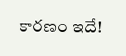కారణం ఇదే!